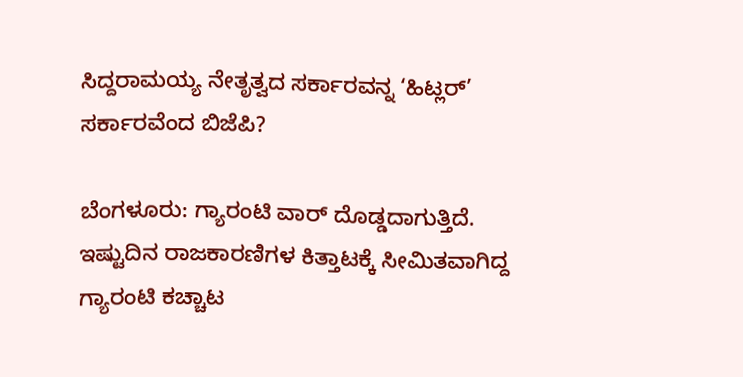ಸಿದ್ದರಾಮಯ್ಯ ನೇತೃತ್ವದ ಸರ್ಕಾರವನ್ನ ‘ಹಿಟ್ಲರ್’ ಸರ್ಕಾರವೆಂದ ಬಿಜೆಪಿ?

ಬೆಂಗಳೂರು: ಗ್ಯಾರಂಟಿ ವಾರ್ ದೊಡ್ಡದಾಗುತ್ತಿದೆ. ಇಷ್ಟುದಿನ ರಾಜಕಾರಣಿಗಳ ಕಿತ್ತಾಟಕ್ಕೆ ಸೀಮಿತವಾಗಿದ್ದ ಗ್ಯಾರಂಟಿ ಕಚ್ಚಾಟ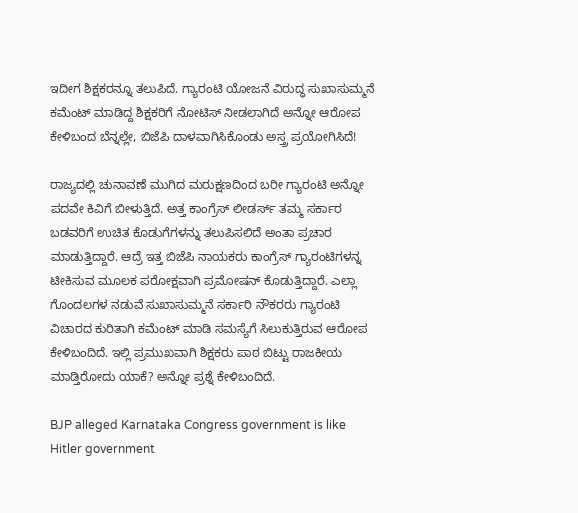ಇದೀಗ ಶಿಕ್ಷಕರನ್ನೂ ತಲುಪಿದೆ. ಗ್ಯಾರಂಟಿ ಯೋಜನೆ ವಿರುದ್ಧ ಸುಖಾಸುಮ್ಮನೆ ಕಮೆಂಟ್ ಮಾಡಿದ್ದ ಶಿಕ್ಷಕರಿಗೆ ನೋಟಿಸ್ ನೀಡಲಾಗಿದೆ ಅನ್ನೋ ಆರೋಪ ಕೇಳಿಬಂದ ಬೆನ್ನಲ್ಲೇ, ಬಿಜೆಪಿ ದಾಳವಾಗಿಸಿಕೊಂಡು ಅಸ್ತ್ರ ಪ್ರಯೋಗಿಸಿದೆ!

ರಾಜ್ಯದಲ್ಲಿ ಚುನಾವಣೆ ಮುಗಿದ ಮರುಕ್ಷಣದಿಂದ ಬರೀ ಗ್ಯಾರಂಟಿ ಅನ್ನೋ ಪದವೇ ಕಿವಿಗೆ ಬೀಳುತ್ತಿದೆ. ಅತ್ತ ಕಾಂಗ್ರೆಸ್ ಲೀಡರ್ಸ್ ತಮ್ಮ ಸರ್ಕಾರ ಬಡವರಿಗೆ ಉಚಿತ ಕೊಡುಗೆಗಳನ್ನು ತಲುಪಿಸಲಿದೆ ಅಂತಾ ಪ್ರಚಾರ ಮಾಡುತ್ತಿದ್ದಾರೆ. ಆದ್ರೆ ಇತ್ತ ಬಿಜೆಪಿ ನಾಯಕರು ಕಾಂಗ್ರೆಸ್ ಗ್ಯಾರಂಟಿಗಳನ್ನ ಟೀಕಿಸುವ ಮೂಲಕ ಪರೋಕ್ಷವಾಗಿ ಪ್ರಮೋಷನ್ ಕೊಡುತ್ತಿದ್ದಾರೆ. ಎಲ್ಲಾ ಗೊಂದಲಗಳ ನಡುವೆ ಸುಖಾಸುಮ್ಮನೆ ಸರ್ಕಾರಿ ನೌಕರರು ಗ್ಯಾರಂಟಿ ವಿಚಾರದ ಕುರಿತಾಗಿ ಕಮೆಂಟ್ ಮಾಡಿ ಸಮಸ್ಯೆಗೆ ಸಿಲುಕುತ್ತಿರುವ ಆರೋಪ ಕೇಳಿಬಂದಿದೆ. ಇಲ್ಲಿ ಪ್ರಮುಖವಾಗಿ ಶಿಕ್ಷಕರು ಪಾಠ ಬಿಟ್ಟು ರಾಜಕೀಯ ಮಾಡ್ತಿರೋದು ಯಾಕೆ? ಅನ್ನೋ ಪ್ರಶ್ನೆ ಕೇಳಿಬಂದಿದೆ.

BJP alleged Karnataka Congress government is like Hitler government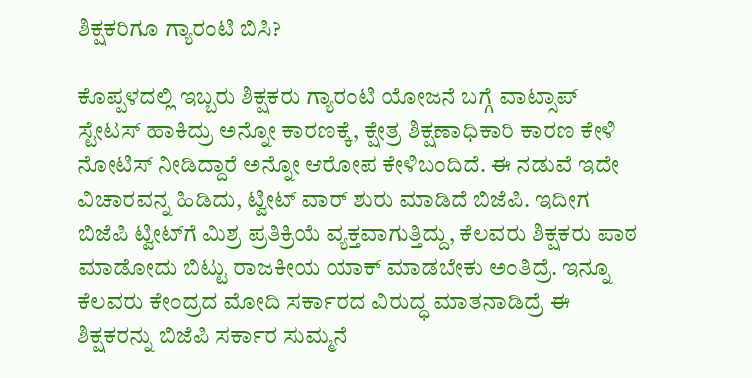ಶಿಕ್ಷಕರಿಗೂ ಗ್ಯಾರಂಟಿ ಬಿಸಿ?

ಕೊಪ್ಪಳದಲ್ಲಿ ಇಬ್ಬರು ಶಿಕ್ಷಕರು ಗ್ಯಾರಂಟಿ ಯೋಜನೆ ಬಗ್ಗೆ ವಾಟ್ಸಾಪ್ ಸ್ಟೇಟಸ್ ಹಾಕಿದ್ರು ಅನ್ನೋ ಕಾರಣಕ್ಕೆ, ಕ್ಷೇತ್ರ ಶಿಕ್ಷಣಾಧಿಕಾರಿ ಕಾರಣ ಕೇಳಿ ನೋಟಿಸ್ ನೀಡಿದ್ದಾರೆ ಅನ್ನೋ ಆರೋಪ ಕೇಳಿಬಂದಿದೆ. ಈ ನಡುವೆ ಇದೇ ವಿಚಾರವನ್ನ ಹಿಡಿದು, ಟ್ವೀಟ್ ವಾರ್ ಶುರು ಮಾಡಿದೆ ಬಿಜೆಪಿ. ಇದೀಗ ಬಿಜೆಪಿ ಟ್ವೀಟ್‌ಗೆ ಮಿಶ್ರ ಪ್ರತಿಕ್ರಿಯೆ ವ್ಯಕ್ತವಾಗುತ್ತಿದ್ದು, ಕೆಲವರು ಶಿಕ್ಷಕರು ಪಾಠ ಮಾಡೋದು ಬಿಟ್ಟು ರಾಜಕೀಯ ಯಾಕ್ ಮಾಡಬೇಕು ಅಂತಿದ್ರೆ. ಇನ್ನೂ ಕೆಲವರು ಕೇಂದ್ರದ ಮೋದಿ ಸರ್ಕಾರದ ವಿರುದ್ಧ ಮಾತನಾಡಿದ್ರೆ ಈ ಶಿಕ್ಷಕರನ್ನು ಬಿಜೆಪಿ ಸರ್ಕಾರ ಸುಮ್ಮನೆ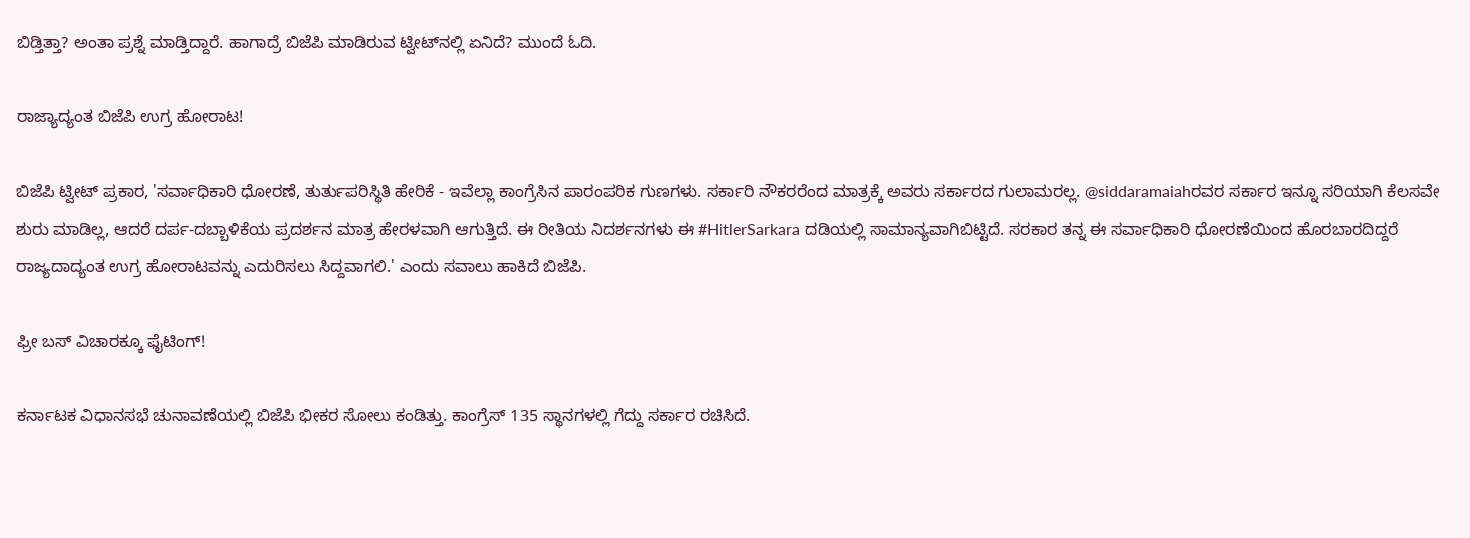ಬಿಡ್ತಿತ್ತಾ? ಅಂತಾ ಪ್ರಶ್ನೆ ಮಾಡ್ತಿದ್ದಾರೆ. ಹಾಗಾದ್ರೆ ಬಿಜೆಪಿ ಮಾಡಿರುವ ಟ್ವೀಟ್‌ನಲ್ಲಿ ಏನಿದೆ? ಮುಂದೆ ಓದಿ.

ರಾಜ್ಯಾದ್ಯಂತ ಬಿಜೆಪಿ ಉಗ್ರ ಹೋರಾಟ!

ಬಿಜೆಪಿ ಟ್ವೀಟ್ ಪ್ರಕಾರ, 'ಸರ್ವಾಧಿಕಾರಿ ಧೋರಣೆ, ತುರ್ತುಪರಿಸ್ಥಿತಿ ಹೇರಿಕೆ - ಇವೆಲ್ಲಾ ಕಾಂಗ್ರೆಸಿನ ಪಾರಂಪರಿಕ ಗುಣಗಳು. ಸರ್ಕಾರಿ ನೌಕರರೆಂದ ಮಾತ್ರಕ್ಕೆ ಅವರು ಸರ್ಕಾರದ ಗುಲಾಮರಲ್ಲ. @siddaramaiahರವರ ಸರ್ಕಾರ ಇನ್ನೂ ಸರಿಯಾಗಿ ಕೆಲಸವೇ‌ ಶುರು ಮಾಡಿಲ್ಲ, ಆದರೆ ದರ್ಪ-ದಬ್ಬಾಳಿಕೆಯ ಪ್ರದರ್ಶನ ಮಾತ್ರ ಹೇರಳವಾಗಿ ಆಗುತ್ತಿದೆ. ಈ ರೀತಿಯ ನಿದರ್ಶನಗಳು ಈ #HitlerSarkara ದಡಿಯಲ್ಲಿ ಸಾಮಾನ್ಯವಾಗಿಬಿಟ್ಟಿದೆ. ಸರಕಾರ ತನ್ನ ಈ ಸರ್ವಾಧಿಕಾರಿ ಧೋರಣೆಯಿಂದ ಹೊರಬಾರದಿದ್ದರೆ ರಾಜ್ಯದಾದ್ಯಂತ ಉಗ್ರ ಹೋರಾಟವನ್ನು ಎದುರಿಸಲು ಸಿದ್ದವಾಗಲಿ.' ಎಂದು ಸವಾಲು ಹಾಕಿದೆ ಬಿಜೆಪಿ.

ಫ್ರೀ ಬಸ್ ವಿಚಾರಕ್ಕೂ ಫೈಟಿಂಗ್!

ಕರ್ನಾಟಕ ವಿಧಾನಸಭೆ ಚುನಾವಣೆಯಲ್ಲಿ ಬಿಜೆಪಿ ಭೀಕರ ಸೋಲು ಕಂಡಿತ್ತು. ಕಾಂಗ್ರೆಸ್ 135 ಸ್ಥಾನಗಳಲ್ಲಿ ಗೆದ್ದು ಸರ್ಕಾರ ರಚಿಸಿದೆ.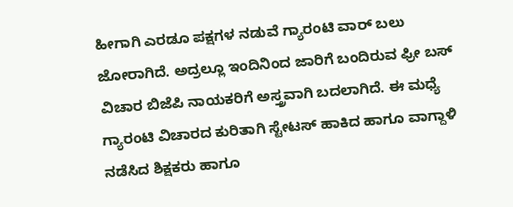ಹೀಗಾಗಿ ಎರಡೂ ಪಕ್ಷಗಳ ನಡುವೆ ಗ್ಯಾರಂಟಿ ವಾರ್ ಬಲು ಜೋರಾಗಿದೆ. ಅದ್ರಲ್ಲೂ ಇಂದಿನಿಂದ ಜಾರಿಗೆ ಬಂದಿರುವ ಫ್ರೀ ಬಸ್ ವಿಚಾರ ಬಿಜೆಪಿ ನಾಯಕರಿಗೆ ಅಸ್ತ್ರವಾಗಿ ಬದಲಾಗಿದೆ. ಈ ಮಧ್ಯೆ ಗ್ಯಾರಂಟಿ ವಿಚಾರದ ಕುರಿತಾಗಿ ಸ್ಟೇಟಸ್ ಹಾಕಿದ ಹಾಗೂ ವಾಗ್ದಾಳಿ ನಡೆಸಿದ ಶಿಕ್ಷಕರು ಹಾಗೂ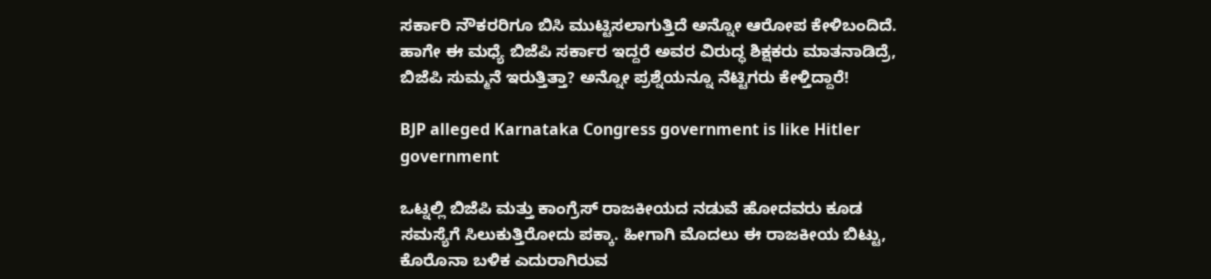ಸರ್ಕಾರಿ ನೌಕರರಿಗೂ ಬಿಸಿ ಮುಟ್ಟಿಸಲಾಗುತ್ತಿದೆ ಅನ್ನೋ ಆರೋಪ ಕೇಳಿಬಂದಿದೆ. ಹಾಗೇ ಈ ಮಧ್ಯೆ ಬಿಜೆಪಿ ಸರ್ಕಾರ ಇದ್ದರೆ ಅವರ ವಿರುದ್ಧ ಶಿಕ್ಷಕರು ಮಾತನಾಡಿದ್ರೆ, ಬಿಜೆಪಿ ಸುಮ್ಮನೆ ಇರುತ್ತಿತ್ತಾ? ಅನ್ನೋ ಪ್ರಶ್ನೆಯನ್ನೂ ನೆಟ್ಟಿಗರು ಕೇಳ್ತಿದ್ದಾರೆ!

BJP alleged Karnataka Congress government is like Hitler government

ಒಟ್ನಲ್ಲಿ ಬಿಜೆಪಿ ಮತ್ತು ಕಾಂಗ್ರೆಸ್ ರಾಜಕೀಯದ ನಡುವೆ ಹೋದವರು ಕೂಡ ಸಮಸ್ಯೆಗೆ ಸಿಲುಕುತ್ತಿರೋದು ಪಕ್ಕಾ. ಹೀಗಾಗಿ ಮೊದಲು ಈ ರಾಜಕೀಯ ಬಿಟ್ಟು, ಕೊರೊನಾ ಬಳಿಕ ಎದುರಾಗಿರುವ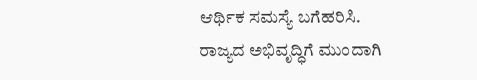ಆರ್ಥಿಕ ಸಮಸ್ಯೆ ಬಗೆಹರಿಸಿ. ರಾಜ್ಯದ ಅಭಿವೃದ್ಧಿಗೆ ಮುಂದಾಗಿ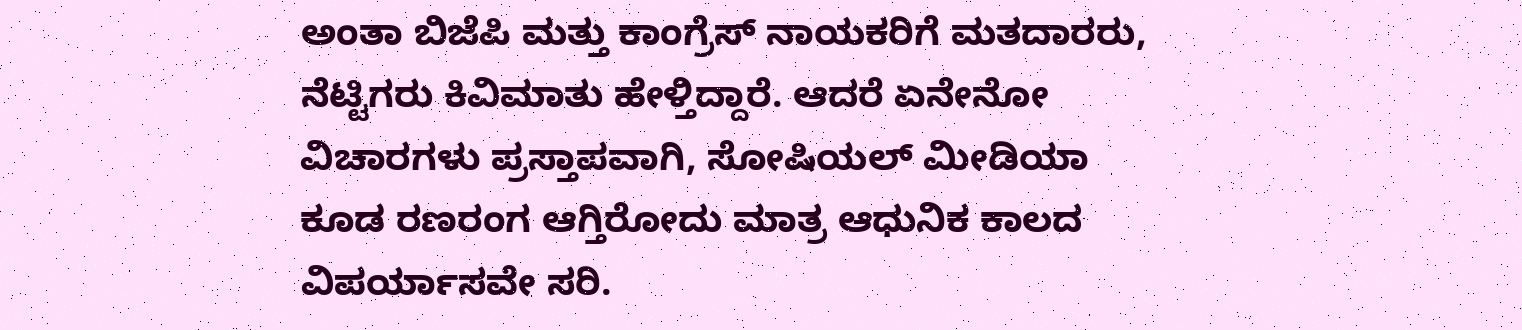ಅಂತಾ ಬಿಜೆಪಿ ಮತ್ತು ಕಾಂಗ್ರೆಸ್ ನಾಯಕರಿಗೆ ಮತದಾರರು, ನೆಟ್ಟಿಗರು ಕಿವಿಮಾತು ಹೇಳ್ತಿದ್ದಾರೆ. ಆದರೆ ಏನೇನೋ ವಿಚಾರಗಳು ಪ್ರಸ್ತಾಪವಾಗಿ, ಸೋಷಿಯಲ್ ಮೀಡಿಯಾ ಕೂಡ ರಣರಂಗ ಆಗ್ತಿರೋದು ಮಾತ್ರ ಆಧುನಿಕ ಕಾಲದ ವಿಪರ್ಯಾಸವೇ ಸರಿ.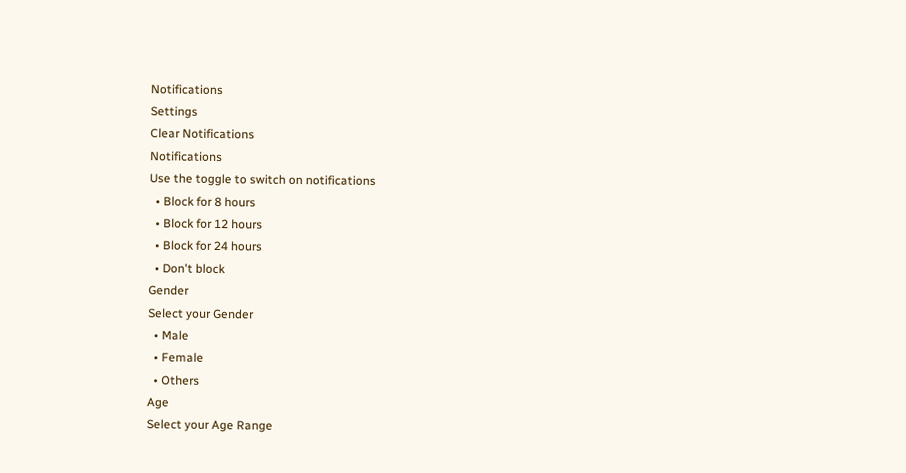Notifications
Settings
Clear Notifications
Notifications
Use the toggle to switch on notifications
  • Block for 8 hours
  • Block for 12 hours
  • Block for 24 hours
  • Don't block
Gender
Select your Gender
  • Male
  • Female
  • Others
Age
Select your Age Range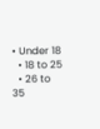• Under 18
  • 18 to 25
  • 26 to 35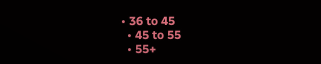• 36 to 45
  • 45 to 55
  • 55+